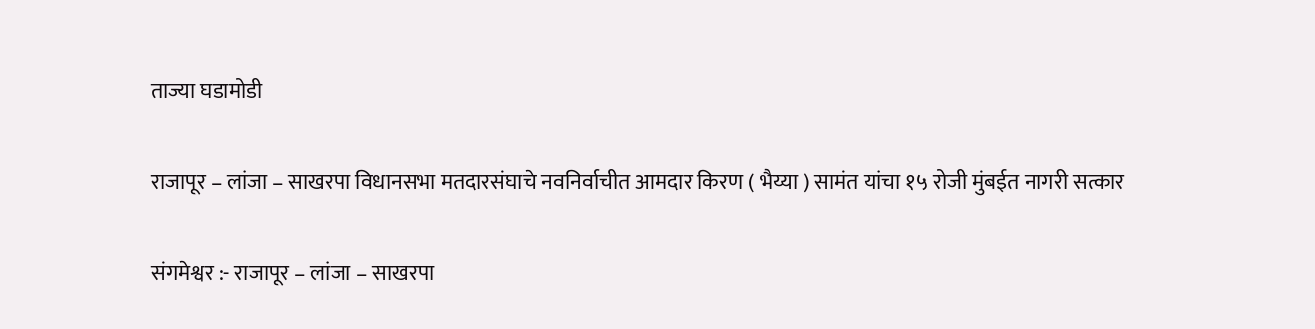ताज्या घडामोडी

राजापूर – लांजा – साखरपा विधानसभा मतदारसंघाचे नवनिर्वाचीत आमदार किरण ( भैय्या ) सामंत यांचा १५ रोजी मुंबईत नागरी सत्कार

संगमेश्वर :- राजापूर – लांजा – साखरपा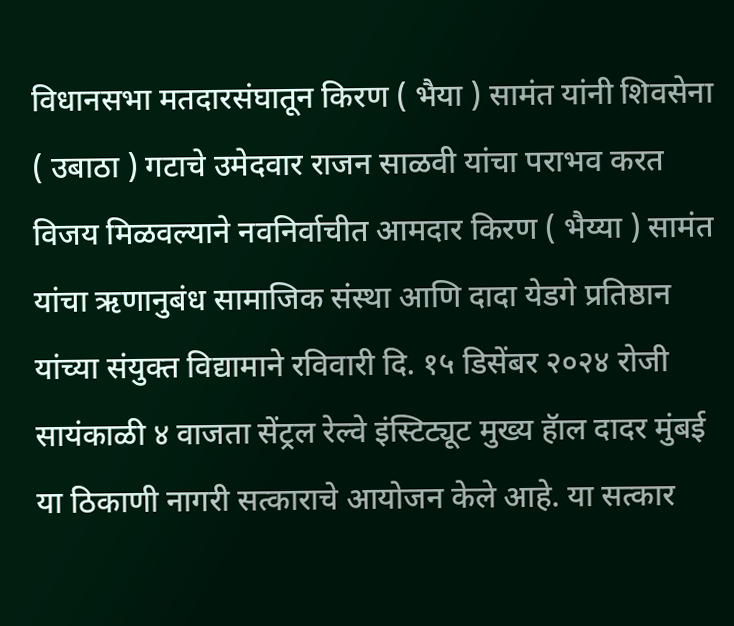विधानसभा मतदारसंघातून किरण ( भैया ) सामंत यांनी शिवसेना ( उबाठा ) गटाचे उमेदवार राजन साळवी यांचा पराभव करत विजय मिळवल्याने नवनिर्वाचीत आमदार किरण ( भैय्या ) सामंत यांचा ऋणानुबंध सामाजिक संस्था आणि दादा येडगे प्रतिष्ठान यांच्या संयुक्त विद्यामाने रविवारी दि. १५ डिसेंबर २०२४ रोजी सायंकाळी ४ वाजता सेंट्रल रेल्वे इंस्टिट्यूट मुख्य हॅाल दादर मुंबई या ठिकाणी नागरी सत्काराचे आयोजन केले आहे. या सत्कार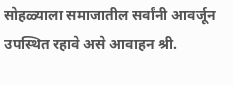सोहळ्याला समाजातील सर्वांनी आवर्जून उपस्थित रहावे असे आवाहन श्री.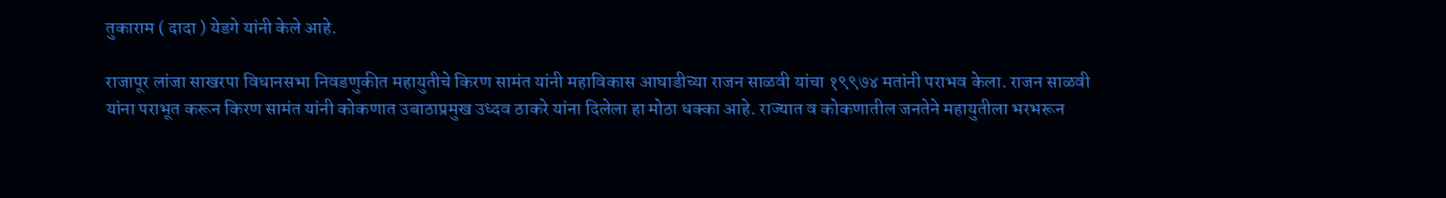तुकाराम ( दादा ) येडगे यांनी केले आहे.

राजापूर लांजा साखरपा विधानसभा निवडणुकीत महायुतीचे किरण सामंत यांनी महाविकास आघाडीच्या राजन साळवी यांचा १९९७४ मतांनी पराभव केला. राजन साळवी यांना पराभूत करून किरण सामंत यांनी कोकणात उबाठाप्रमुख उध्दव ठाकरे यांना दिलेला हा मोठा धक्का आहे. राज्यात व कोकणातील जनतेने महायुतीला भरभरून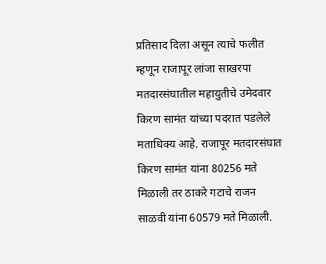प्रतिसाद दिला असून त्याचे फलीत म्हणून राजापूर लांजा साखरपा मतदारसंघातील महायुतीचे उमेदवार किरण सामंत यांच्या पदरात पडलेले मताधिक्य आहे. राजापूर मतदारसंघात किरण सामंत यांना 80256 मते मिळाली तर ठाकरे गटाचे राजन साळवी यांना 60579 मते मिळाली.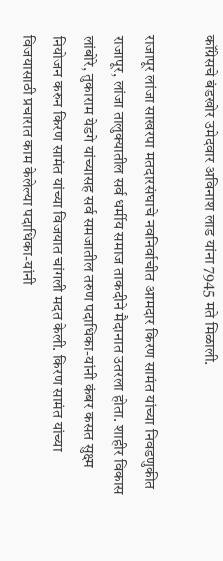कॉंग्रेसचे बंडखोर उमेदवार अविनाश लाड यांना 7945 मते मिळाली.

राजापूर लांजा साखरपा मतदारसंघाचे नवनिर्वाचीत आमदार किरण सामंत यांच्या निवडणुकीत राजापूर, लांजा तालुक्यातील सर्व धर्मीय समाज ताकदीने मैदानात उतरला होता. शाहीर विकास लांबोरे, तुकाराम येडगे यांच्यासह सर्व समजातील तरुण पदाधिका-यांनी कंबर कसत सुक्ष्म नियोजन करुन किरण सामंत यांच्या विजयात चांगली मदत केली. किरण सामंत यांच्या विजयासाठी प्रचारात काम केलेल्या पदाधिका-यांनी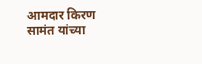आमदार किरण सामंत यांच्या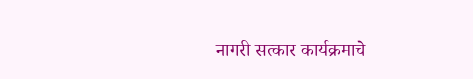नागरी सत्कार कार्यक्रमाचे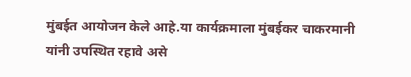मुंबईत आयोजन केले आहे.या कार्यक्रमाला मुंबईकर चाकरमानी यांनी उपस्थित रहावे असे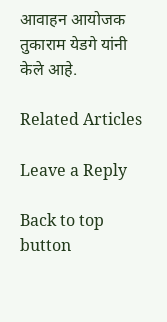आवाहन आयोजक तुकाराम येडगे यांनी केले आहे.

Related Articles

Leave a Reply

Back to top button